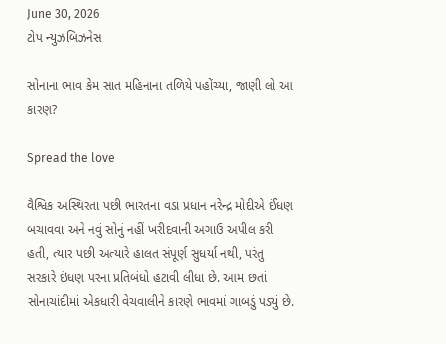June 30, 2026
ટોપ ન્યુઝબિઝનેસ

સોનાના ભાવ કેમ સાત મહિનાના તળિયે પહોંચ્યા, જાણી લો આ કારણ?

Spread the love

વૈશ્વિક અસ્થિરતા પછી ભારતના વડા પ્રધાન નરેન્દ્ર મોદીએ ઈંધણ બચાવવા અને નવું સોનું નહીં ખરીદવાની અગાઉ અપીલ કરી હતી, ત્યાર પછી અત્યારે હાલત સંપૂર્ણ સુધર્યા નથી, પરંતુ સરકારે ઇંધણ પરના પ્રતિબંધો હટાવી લીધા છે. આમ છતાં સોનાચાંદીમાં એકધારી વેચવાલીને કારણે ભાવમાં ગાબડું પડ્યું છે.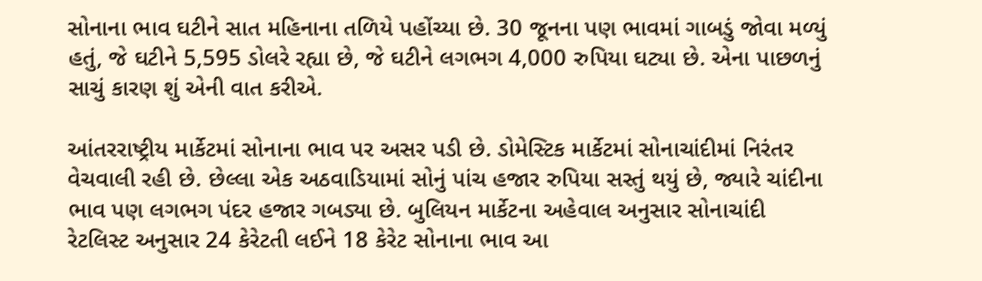સોનાના ભાવ ઘટીને સાત મહિનાના તળિયે પહોંચ્યા છે. 30 જૂનના પણ ભાવમાં ગાબડું જોવા મળ્યું હતું, જે ઘટીને 5,595 ડોલરે રહ્યા છે, જે ઘટીને લગભગ 4,000 રુપિયા ઘટ્યા છે. એના પાછળનું સાચું કારણ શું એની વાત કરીએ.

આંતરરાષ્ટ્રીય માર્કેટમાં સોનાના ભાવ પર અસર પડી છે. ડોમેસ્ટિક માર્કેટમાં સોનાચાંદીમાં નિરંતર વેચવાલી રહી છે. છેલ્લા એક અઠવાડિયામાં સોનું પાંચ હજાર રુપિયા સસ્તું થયું છે, જ્યારે ચાંદીના ભાવ પણ લગભગ પંદર હજાર ગબડ્યા છે. બુલિયન માર્કેટના અહેવાલ અનુસાર સોનાચાંદી રેટલિસ્ટ અનુસાર 24 કેરેટતી લઈને 18 કેરેટ સોનાના ભાવ આ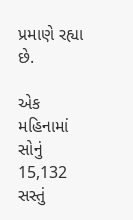પ્રમાણે રહ્યા છે.

એક મહિનામાં સોનું 15,132 સસ્તું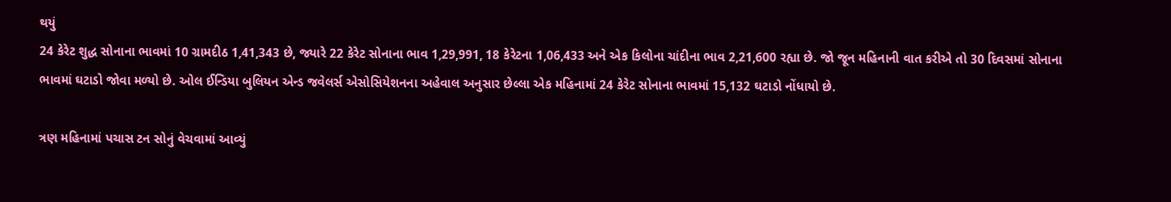થયું
24 કેરેટ શુદ્ધ સોનાના ભાવમાં 10 ગ્રામદીઠ 1,41,343 છે, જ્યારે 22 કેરેટ સોનાના ભાવ 1,29,991, 18 કેરેટના 1,06,433 અને એક કિલોના ચાંદીના ભાવ 2,21,600 રહ્યા છે. જો જૂન મહિનાની વાત કરીએ તો 30 દિવસમાં સોનાના ભાવમાં ઘટાડો જોવા મળ્યો છે. ઓલ ઈન્ડિયા બુલિયન એન્ડ જવેલર્સ એસોસિયેશનના અહેવાલ અનુસાર છેલ્લા એક મહિનામાં 24 કેરેટ સોનાના ભાવમાં 15,132 ઘટાડો નોંધાયો છે.

ત્રણ મહિનામાં પચાસ ટન સોનું વેચવામાં આવ્યું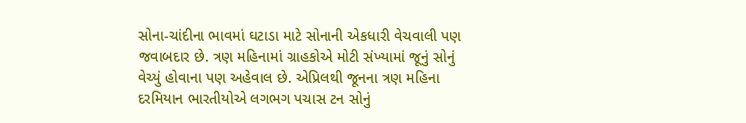સોના-ચાંદીના ભાવમાં ઘટાડા માટે સોનાની એકધારી વેચવાલી પણ જવાબદાર છે. ત્રણ મહિનામાં ગ્રાહકોએ મોટી સંખ્યામાં જૂનું સોનું વેચ્યું હોવાના પણ અહેવાલ છે. એપ્રિલથી જૂનના ત્રણ મહિના દરમિયાન ભારતીયોએ લગભગ પચાસ ટન સોનું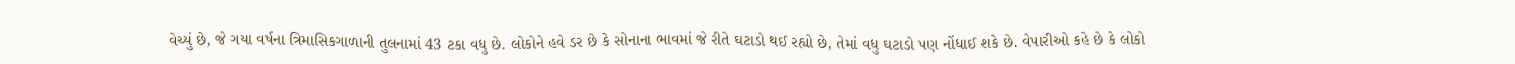વેચ્યું છે, જે ગયા વર્ષના ત્રિમાસિકગાળાની તુલનામાં 43 ટકા વધુ છે. લોકોને હવે ડર છે કે સોનાના ભાવમાં જે રીતે ઘટાડો થઈ રહ્યો છે, તેમાં વધુ ઘટાડો પણ નોંધાઈ શકે છે. વેપારીઓ કહે છે કે લોકો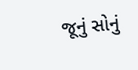જૂનું સોનું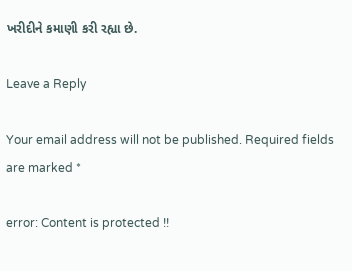ખરીદીને કમાણી કરી રહ્યા છે.

Leave a Reply

Your email address will not be published. Required fields are marked *

error: Content is protected !!